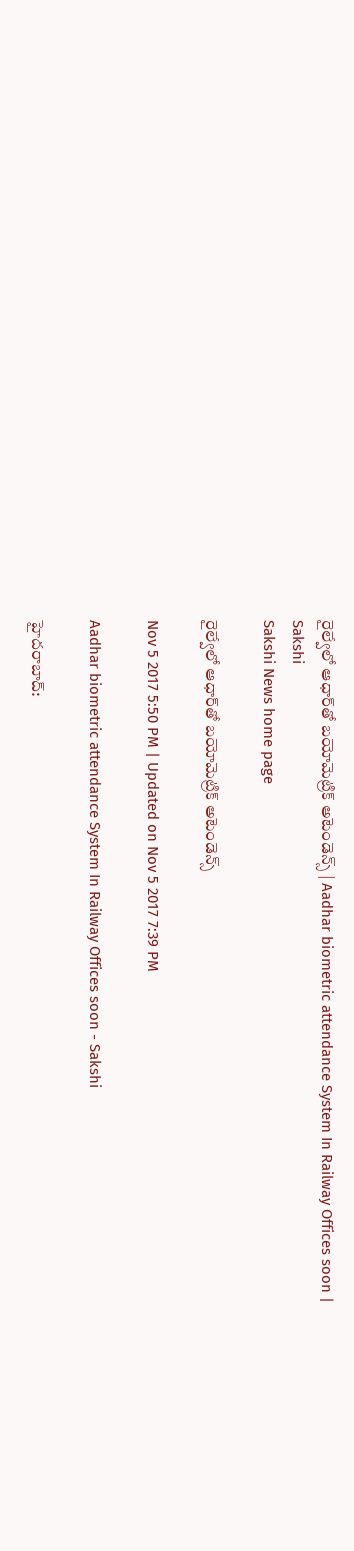రైల్వేలో ఆధార్‌తో బయోమెట్రిక్‌ అటెండెన్స్‌ | Aadhar biometric attendance System In Railway Offices soon | Sakshi
Sakshi News home page

రైల్వేలో ఆధార్‌తో బయోమెట్రిక్‌ అటెండెన్స్‌

Nov 5 2017 5:50 PM | Updated on Nov 5 2017 7:39 PM

Aadhar biometric attendance System In Railway Offices soon - Sakshi

హైదరాబాద్‌: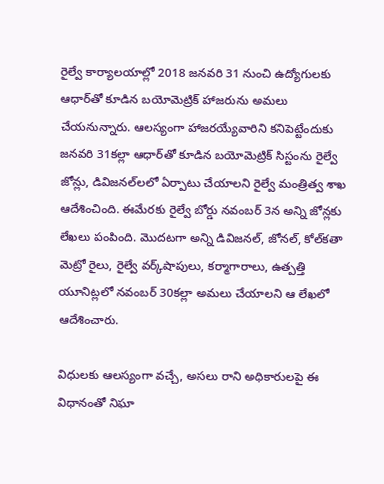రైల్వే కార్యాలయాల్లో 2018 జనవరి 31 నుంచి ఉద్యోగులకు ఆధార్‌తో కూడిన బయోమెట్రిక్‌ హాజరును అమలు చేయనున్నారు. ఆలస్యంగా హాజరయ్యేవారిని కనిపెట్టేందుకు జనవరి 31కల్లా ఆధార్‌తో కూడిన బయోమెట్రిక్‌ సిస్టంను రైల్వే జోన్లు, డివిజనల్‌లలో ఏర్పాటు చేయాలని రైల్వే మంత్రిత్వ శాఖ ఆదేశించింది. ఈమేరకు రైల్వే బోర్డు నవంబర్‌ 3న అన్ని జోన్లకు లేఖలు పంపింది. మొదటగా అన్ని డివిజనల్‌, జోనల్‌, కోల్‌కతా మెట్రో రైలు, రైల్వే వర్క్‌షాపులు, కర్మాగారాలు, ఉత్పత్తి యూనిట్లలో నవంబర్‌ 30కల్లా అమలు చేయాలని ఆ లేఖలో ఆదేశించారు.

విధులకు ఆలస్యంగా వచ్చే, అసలు రాని అధికారులపై ఈ విధానంతో నిఘా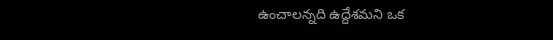ఉంచాలన‍్నది ఉద్దేశమని ఒక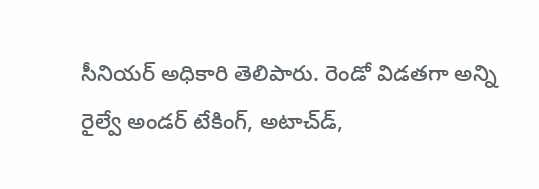సీనియర్‌ అధికారి తెలిపారు. రెండో విడతగా అన్ని రైల్వే అండర్‌ టేకింగ్‌, అటాచ్‌డ్‌,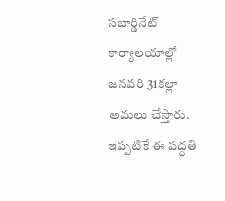సబార్డినేట్‌ కార్యాలయాల్లో జనవరి 31కల్లా అమలు చేస్తారు. ఇప్పటికే ఈ పద్ధతి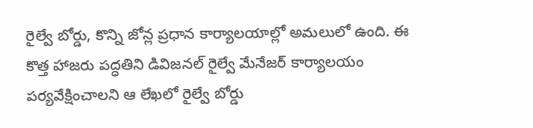రైల్వే బోర్డు, కొన్ని జోన్ల ప్రధాన కార్యాలయాల్లో అమలులో ఉంది. ఈ కొత్త హాజరు పద్ధతిని డివిజనల్‌ రైల్వే మేనేజర్‌ కార్యాలయం పర్యవేక్షించాలని ఆ లేఖలో రైల్వే బోర్డు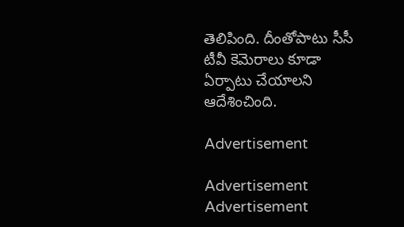తెలిపింది. దీంతోపాటు సీసీ టీవీ కెమెరాలు కూడా ఏర్పాటు చేయాలని ఆదేశించింది.

Advertisement

Advertisement
Advertisement